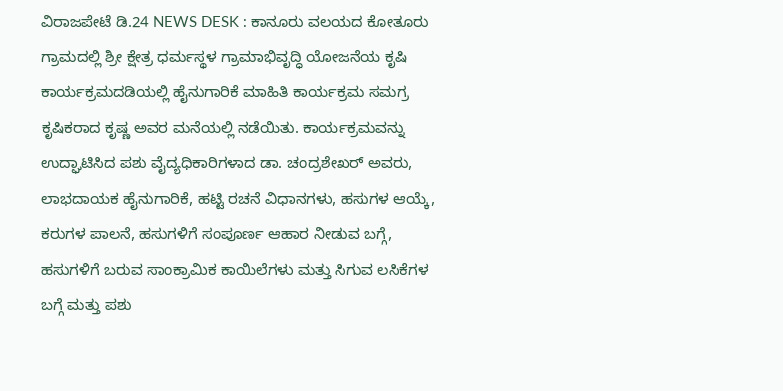ವಿರಾಜಪೇಟೆ ಡಿ.24 NEWS DESK : ಕಾನೂರು ವಲಯದ ಕೋತೂರು ಗ್ರಾಮದಲ್ಲಿ ಶ್ರೀ ಕ್ಷೇತ್ರ ಧರ್ಮಸ್ಥಳ ಗ್ರಾಮಾಭಿವೃದ್ಧಿ ಯೋಜನೆಯ ಕೃಷಿ ಕಾರ್ಯಕ್ರಮದಡಿಯಲ್ಲಿ ಹೈನುಗಾರಿಕೆ ಮಾಹಿತಿ ಕಾರ್ಯಕ್ರಮ ಸಮಗ್ರ ಕೃಷಿಕರಾದ ಕೃಷ್ಣ ಅವರ ಮನೆಯಲ್ಲಿ ನಡೆಯಿತು. ಕಾರ್ಯಕ್ರಮವನ್ನು ಉದ್ಘಾಟಿಸಿದ ಪಶು ವೈದ್ಯಧಿಕಾರಿಗಳಾದ ಡಾ. ಚಂದ್ರಶೇಖರ್ ಅವರು, ಲಾಭದಾಯಕ ಹೈನುಗಾರಿಕೆ, ಹಟ್ಟಿ ರಚನೆ ವಿಧಾನಗಳು, ಹಸುಗಳ ಆಯ್ಕೆ, ಕರುಗಳ ಪಾಲನೆ, ಹಸುಗಳಿಗೆ ಸಂಪೂರ್ಣ ಆಹಾರ ನೀಡುವ ಬಗ್ಗೆ, ಹಸುಗಳಿಗೆ ಬರುವ ಸಾಂಕ್ರಾಮಿಕ ಕಾಯಿಲೆಗಳು ಮತ್ತು ಸಿಗುವ ಲಸಿಕೆಗಳ ಬಗ್ಗೆ ಮತ್ತು ಪಶು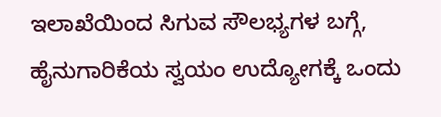ಇಲಾಖೆಯಿಂದ ಸಿಗುವ ಸೌಲಭ್ಯಗಳ ಬಗ್ಗೆ, ಹೈನುಗಾರಿಕೆಯ ಸ್ವಯಂ ಉದ್ಯೋಗಕ್ಕೆ ಒಂದು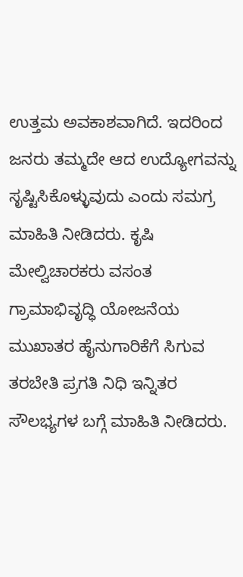ಉತ್ತಮ ಅವಕಾಶವಾಗಿದೆ. ಇದರಿಂದ ಜನರು ತಮ್ಮದೇ ಆದ ಉದ್ಯೋಗವನ್ನು ಸೃಷ್ಟಿಸಿಕೊಳ್ಳುವುದು ಎಂದು ಸಮಗ್ರ ಮಾಹಿತಿ ನೀಡಿದರು. ಕೃಷಿ ಮೇಲ್ವಿಚಾರಕರು ವಸಂತ ಗ್ರಾಮಾಭಿವೃದ್ಧಿ ಯೋಜನೆಯ ಮುಖಾತರ ಹೈನುಗಾರಿಕೆಗೆ ಸಿಗುವ ತರಬೇತಿ ಪ್ರಗತಿ ನಿಧಿ ಇನ್ನಿತರ ಸೌಲಭ್ಯಗಳ ಬಗ್ಗೆ ಮಾಹಿತಿ ನೀಡಿದರು.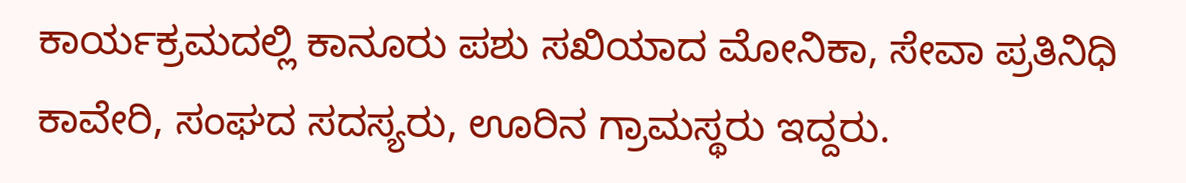ಕಾರ್ಯಕ್ರಮದಲ್ಲಿ ಕಾನೂರು ಪಶು ಸಖಿಯಾದ ಮೋನಿಕಾ, ಸೇವಾ ಪ್ರತಿನಿಧಿ ಕಾವೇರಿ, ಸಂಘದ ಸದಸ್ಯರು, ಊರಿನ ಗ್ರಾಮಸ್ಥರು ಇದ್ದರು.